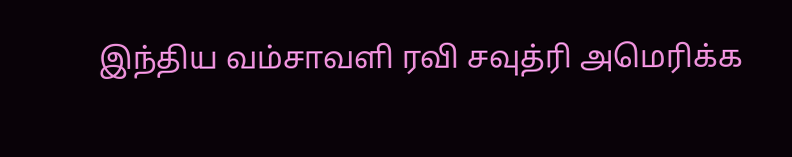இந்திய வம்சாவளி ரவி சவுத்ரி அமெரிக்க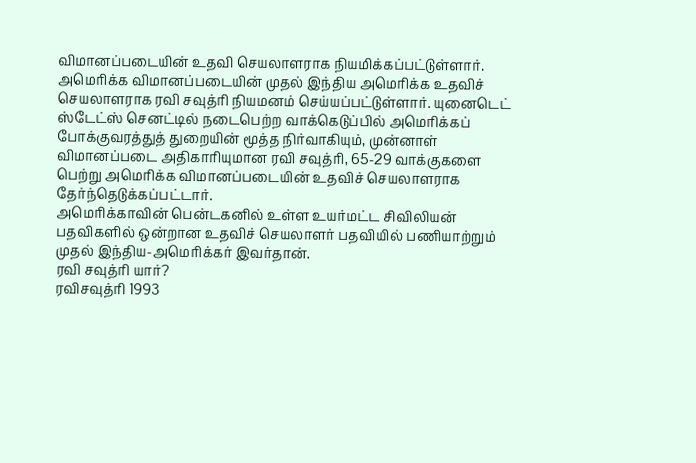விமானப்படையின் உதவி செயலாளராக நியமிக்கப்பட்டுள்ளார்.
அமெரிக்க விமானப்படையின் முதல் இந்திய அமெரிக்க உதவிச் செயலாளராக ரவி சவுத்ரி நியமனம் செய்யப்பட்டுள்ளார். யுனைடெட் ஸ்டேட்ஸ் செனட்டில் நடைபெற்ற வாக்கெடுப்பில் அமெரிக்கப் போக்குவரத்துத் துறையின் மூத்த நிர்வாகியும், முன்னாள் விமானப்படை அதிகாரியுமான ரவி சவுத்ரி, 65-29 வாக்குகளை பெற்று அமெரிக்க விமானப்படையின் உதவிச் செயலாளராக தேர்ந்தெடுக்கப்பட்டார்.
அமெரிக்காவின் பென்டகனில் உள்ள உயர்மட்ட சிவிலியன் பதவிகளில் ஒன்றான உதவிச் செயலாளர் பதவியில் பணியாற்றும் முதல் இந்திய-அமெரிக்கர் இவர்தான்.
ரவி சவுத்ரி யார்?
ரவிசவுத்ரி 1993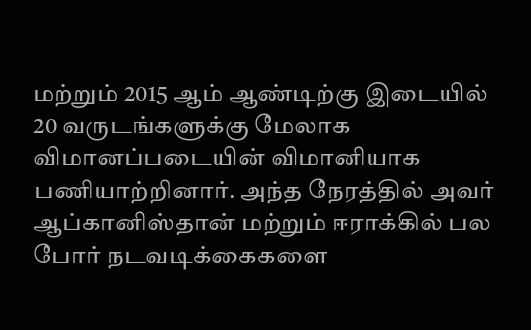மற்றும் 2015 ஆம் ஆண்டிற்கு இடையில் 20 வருடங்களுக்கு மேலாக விமானப்படையின் விமானியாக பணியாற்றினார். அந்த நேரத்தில் அவர் ஆப்கானிஸ்தான் மற்றும் ஈராக்கில் பல போர் நடவடிக்கைகளை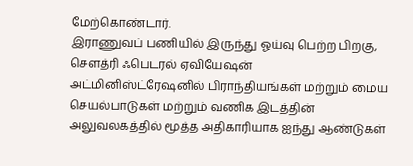மேற்கொண்டார்.
இராணுவப் பணியில் இருந்து ஓய்வு பெற்ற பிறகு, சௌத்ரி ஃபெடரல் ஏவியேஷன் அட்மினிஸ்ட்ரேஷனில் பிராந்தியங்கள் மற்றும் மைய செயல்பாடுகள் மற்றும் வணிக இடத்தின் அலுவலகத்தில் மூத்த அதிகாரியாக ஐந்து ஆண்டுகள்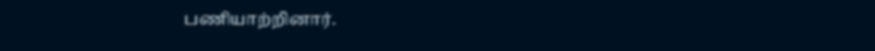பணியாற்றினார்.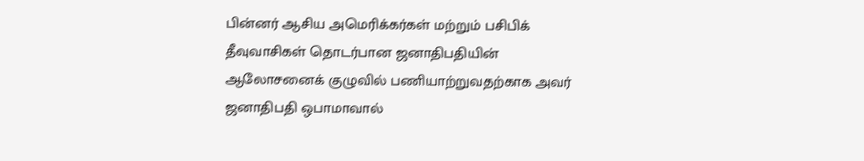பின்னர் ஆசிய அமெரிக்கர்கள் மற்றும் பசிபிக் தீவுவாசிகள் தொடர்பான ஜனாதிபதியின் ஆலோசனைக் குழுவில் பணியாற்றுவதற்காக அவர் ஜனாதிபதி ஒபாமாவால்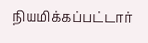நியமிக்கப்பட்டார்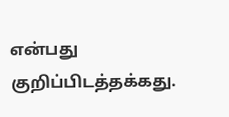என்பது குறிப்பிடத்தக்கது.